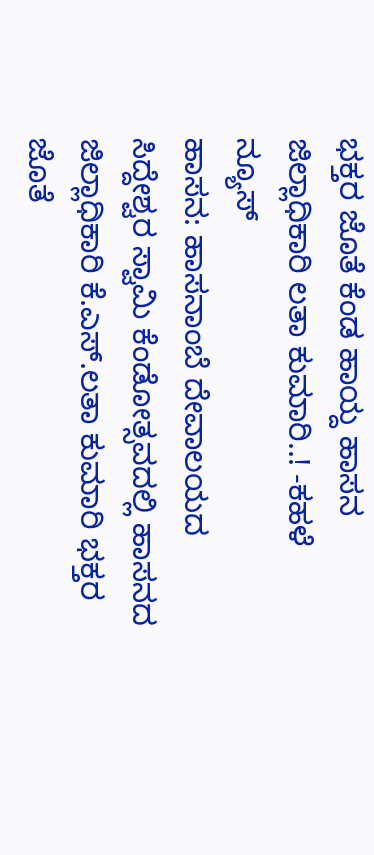ಭಕ್ತರ ಜೊತೆ ಕೆಂಡ ಹಾಯ್ದ ಹಾಸನ ಜಿಲ್ಲಾಧಿಕಾರಿ ಲತಾ ಕುಮಾರಿ..! -ಕಹಳೆ ನ್ಯೂಸ್
ಹಾಸನ: ಹಾಸನಾಂಬೆ ದೇವಾಲಯದ ಸಿದ್ದೇಶ್ವರ ಸ್ವಾಮಿ ಕೆಂಡೋತ್ಸವದಲ್ಲಿ ಹಾಸನದ ಜಿಲ್ಲಾಧಿಕಾರಿ ಕೆ.ಎಸ್.ಲತಾ ಕುಮಾರಿ ಭಕ್ತರ ಜೊತೆ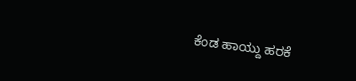ಕೆಂಡ ಹಾಯ್ದು ಹರಕೆ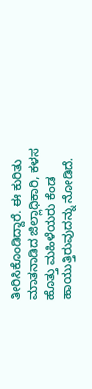ತೀರಿಸಿಕೊಂಡಿದ್ದಾರೆ. ಈ ಕುರಿತು ಮಾತನಾಡಿದ ಜಿಲ್ಲಾಧಿಕಾರಿ, ಕಳಸ ಹೊತ್ತು ಮಹಿಳೆಯರು ಕೆಂಡ ಹಾಯುತ್ತಿರುವುದನ್ನು ನೋಡಿದೆ.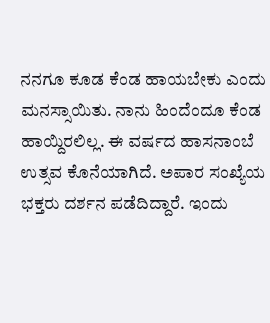ನನಗೂ ಕೂಡ ಕೆಂಡ ಹಾಯಬೇಕು ಎಂದು ಮನಸ್ಸಾಯಿತು. ನಾನು ಹಿಂದೆಂದೂ ಕೆಂಡ ಹಾಯ್ದಿರಲಿಲ್ಲ. ಈ ವರ್ಷದ ಹಾಸನಾಂಬೆ ಉತ್ಸವ ಕೊನೆಯಾಗಿದೆ. ಅಪಾರ ಸಂಖ್ಯೆಯ ಭಕ್ತರು ದರ್ಶನ ಪಡೆದಿದ್ದಾರೆ. ಇಂದು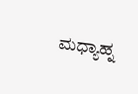ಮಧ್ಯಾಹ್ನ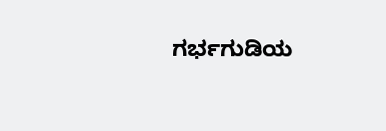ಗರ್ಭಗುಡಿಯ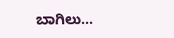ಬಾಗಿಲು...